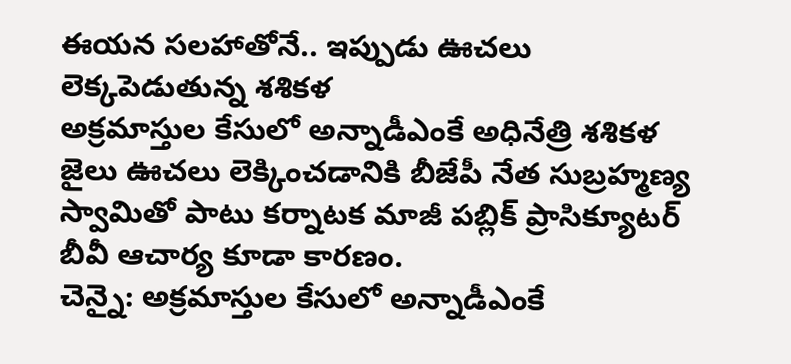ఈయన సలహాతోనే.. ఇప్పుడు ఊచలు లెక్కపెడుతున్న శశికళ
అక్రమాస్తుల కేసులో అన్నాడీఎంకే అధినేత్రి శశికళ జైలు ఊచలు లెక్కించడానికి బీజేపీ నేత సుబ్రహ్మణ్య స్వామితో పాటు కర్నాటక మాజీ పబ్లిక్ ప్రాసిక్యూటర్ బీవీ ఆచార్య కూడా కారణం.
చెన్నై: అక్రమాస్తుల కేసులో అన్నాడీఎంకే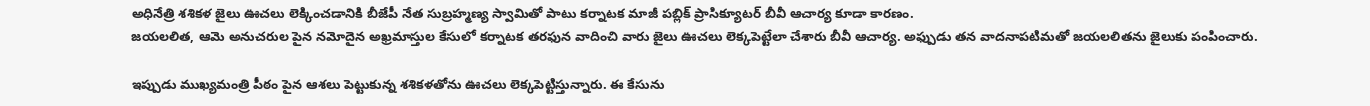అధినేత్రి శశికళ జైలు ఊచలు లెక్కించడానికి బీజేపీ నేత సుబ్రహ్మణ్య స్వామితో పాటు కర్నాటక మాజీ పబ్లిక్ ప్రాసిక్యూటర్ బీవీ ఆచార్య కూడా కారణం.
జయలలిత, ఆమె అనుచరుల పైన నమోదైన అఖ్రమాస్తుల కేసులో కర్నాటక తరఫున వాదించి వారు జైలు ఊచలు లెక్కపెట్టేలా చేశారు బీవీ ఆచార్య. అఫ్పుడు తన వాదనాపటిమతో జయలలితను జైలుకు పంపించారు.

ఇప్పుడు ముఖ్యమంత్రి పీఠం పైన ఆశలు పెట్టుకున్న శశికళతోను ఊచలు లెక్కపెట్టిస్తున్నారు. ఈ కేసును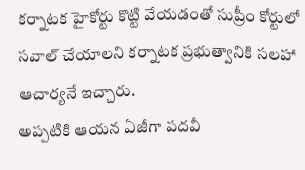కర్నాటక హైకోర్టు కొట్టి వేయడంతో సుప్రీం కోర్టులో సవాల్ చేయాలని కర్నాటక ప్రభుత్వానికి సలహా ఆచార్యనే ఇచ్చారు.
అప్పటికి ఆయన ఏజీగా పదవీ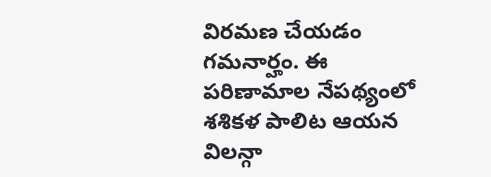విరమణ చేయడం గమనార్హం. ఈ పరిణామాల నేపథ్యంలో శశికళ పాలిట ఆయన విలన్గా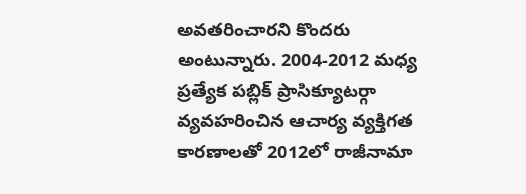అవతరించారని కొందరు అంటున్నారు. 2004-2012 మధ్య ప్రత్యేక పబ్లిక్ ప్రాసిక్యూటర్గా వ్యవహరించిన ఆచార్య వ్యక్తిగత కారణాలతో 2012లో రాజీనామా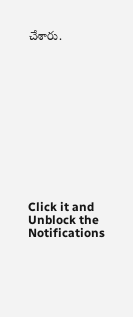చేశారు.












Click it and Unblock the Notifications